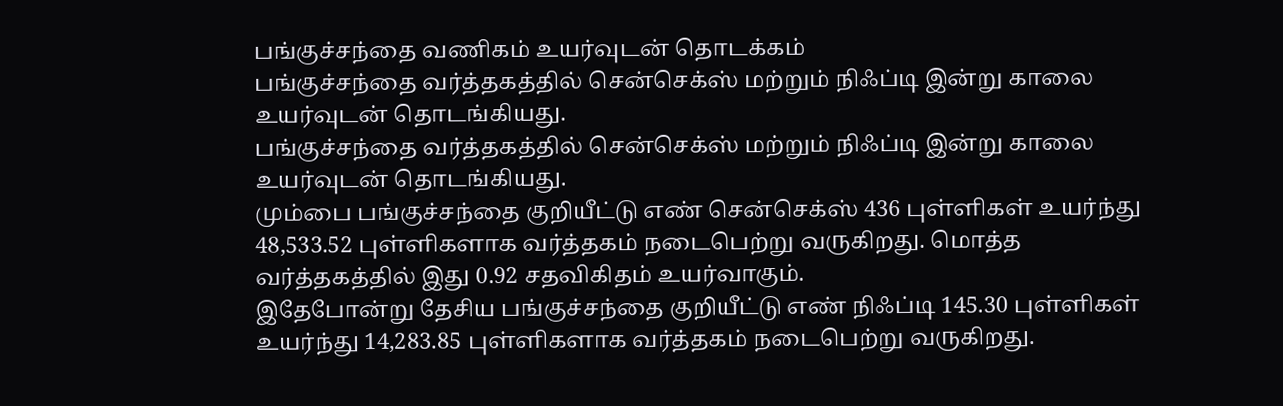பங்குச்சந்தை வணிகம் உயர்வுடன் தொடக்கம்
பங்குச்சந்தை வர்த்தகத்தில் சென்செக்ஸ் மற்றும் நிஃப்டி இன்று காலை உயர்வுடன் தொடங்கியது.
பங்குச்சந்தை வர்த்தகத்தில் சென்செக்ஸ் மற்றும் நிஃப்டி இன்று காலை உயர்வுடன் தொடங்கியது.
மும்பை பங்குச்சந்தை குறியீட்டு எண் சென்செக்ஸ் 436 புள்ளிகள் உயர்ந்து 48,533.52 புள்ளிகளாக வர்த்தகம் நடைபெற்று வருகிறது. மொத்த வர்த்தகத்தில் இது 0.92 சதவிகிதம் உயர்வாகும்.
இதேபோன்று தேசிய பங்குச்சந்தை குறியீட்டு எண் நிஃப்டி 145.30 புள்ளிகள் உயர்ந்து 14,283.85 புள்ளிகளாக வர்த்தகம் நடைபெற்று வருகிறது.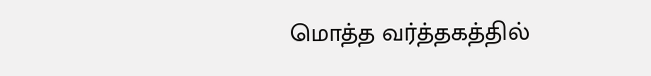மொத்த வர்த்தகத்தில்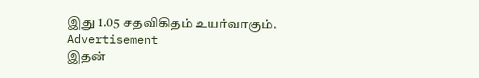இது 1.05 சதவிகிதம் உயர்வாகும்.
Advertisement
இதன்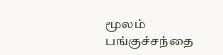மூலம் பங்குச்சந்தை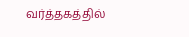வர்த்தகத்தில்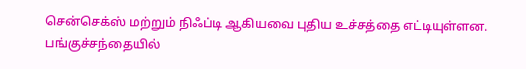சென்செக்ஸ் மற்றும் நிஃப்டி ஆகியவை புதிய உச்சத்தை எட்டியுள்ளன.
பங்குச்சந்தையில்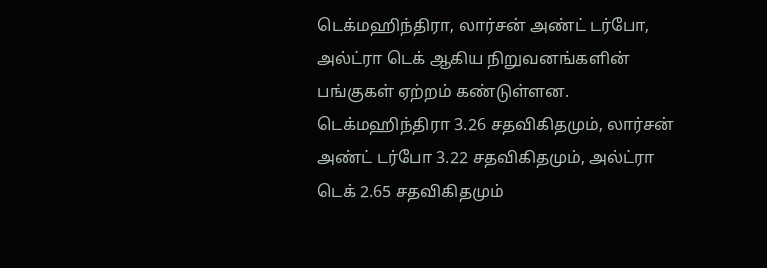டெக்மஹிந்திரா, லார்சன் அண்ட் டர்போ, அல்ட்ரா டெக் ஆகிய நிறுவனங்களின் பங்குகள் ஏற்றம் கண்டுள்ளன.
டெக்மஹிந்திரா 3.26 சதவிகிதமும், லார்சன் அண்ட் டர்போ 3.22 சதவிகிதமும், அல்ட்ரா டெக் 2.65 சதவிகிதமும்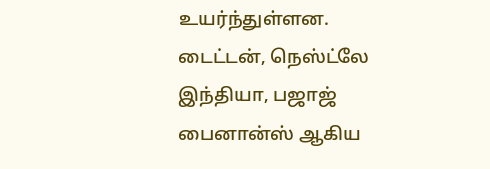உயர்ந்துள்ளன.
டைட்டன், நெஸ்ட்லே இந்தியா, பஜாஜ் பைனான்ஸ் ஆகிய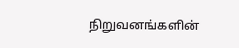நிறுவனங்களின்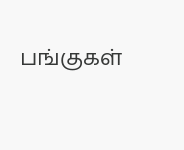பங்குகள்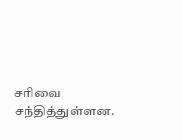சரிவை சந்தித்துள்ளன.